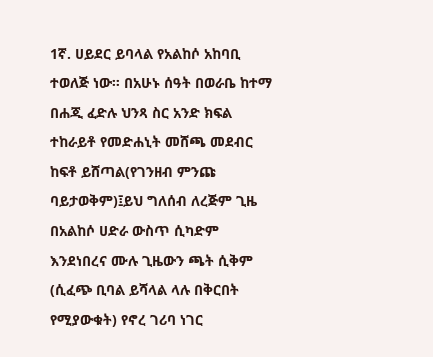1ኛ. ሀይደር ይባላል የአልከሶ አከባቢ ተወለጅ ነው። በአሁኑ ሰዓት በወራቤ ከተማ በሐጂ ፈድሉ ህንጻ ስር አንድ ክፍል ተከራይቶ የመድሐኒት መሸጫ መደብር ከፍቶ ይሸጣል(የገንዘብ ምንጩ ባይታወቅም)፤ይህ ግለሰብ ለረጅም ጊዜ በአልከሶ ሀድራ ውስጥ ሲካድም እንደነበረና ሙሉ ጊዜውን ጫት ሲቅም (ሲፈጭ ቢባል ይሻላል ላሉ በቅርበት የሚያውቁት) የኖረ ገሪባ ነገር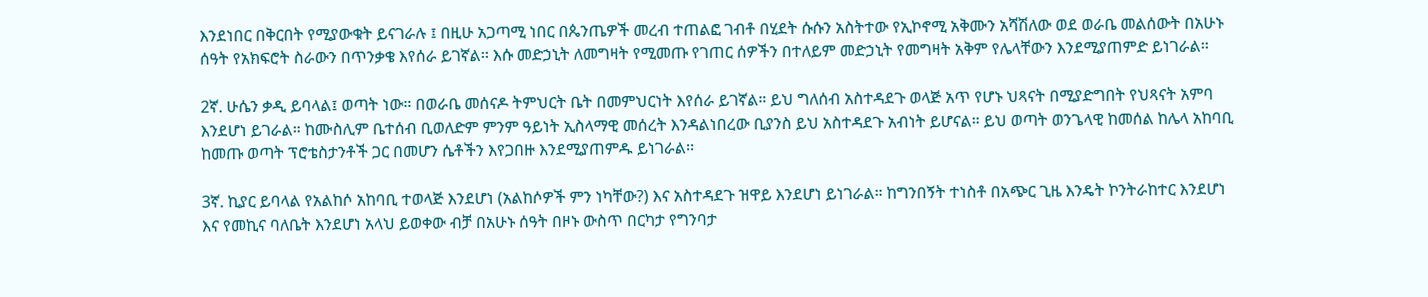እንደነበር በቅርበት የሚያውቁት ይናገራሉ ፤ በዚሁ አጋጣሚ ነበር በጴንጤዎች መረብ ተጠልፎ ገብቶ በሂደት ሱሱን አስትተው የኢኮኖሚ አቅሙን አሻሽለው ወደ ወራቤ መልሰውት በአሁኑ ሰዓት የአክፍሮት ስራውን በጥንቃቄ እየሰራ ይገኛል፡፡ እሱ መድኃኒት ለመግዛት የሚመጡ የገጠር ሰዎችን በተለይም መድኃኒት የመግዛት አቅም የሌላቸውን እንደሚያጠምድ ይነገራል፡፡

2ኛ. ሁሴን ቃዲ ይባላል፤ ወጣት ነው። በወራቤ መሰናዶ ትምህርት ቤት በመምህርነት እየሰራ ይገኛል። ይህ ግለሰብ አስተዳደጉ ወላጅ አጥ የሆኑ ህጻናት በሚያድግበት የህጻናት አምባ እንደሆነ ይገራል። ከሙስሊም ቤተሰብ ቢወለድም ምንም ዓይነት ኢስላማዊ መሰረት እንዳልነበረው ቢያንስ ይህ አስተዳደጉ አብነት ይሆናል። ይህ ወጣት ወንጌላዊ ከመሰል ከሌላ አከባቢ ከመጡ ወጣት ፕሮቴስታንቶች ጋር በመሆን ሴቶችን እየጋበዙ እንደሚያጠምዱ ይነገራል፡፡

3ኛ. ኪያር ይባላል የአልከሶ አከባቢ ተወላጅ እንደሆነ (አልከሶዎች ምን ነካቸው?) እና አስተዳደጉ ዝዋይ እንደሆነ ይነገራል። ከግንበኝት ተነስቶ በአጭር ጊዜ እንዴት ኮንትራከተር እንደሆነ እና የመኪና ባለቤት እንደሆነ አላህ ይወቀው ብቻ በአሁኑ ሰዓት በዞኑ ውስጥ በርካታ የግንባታ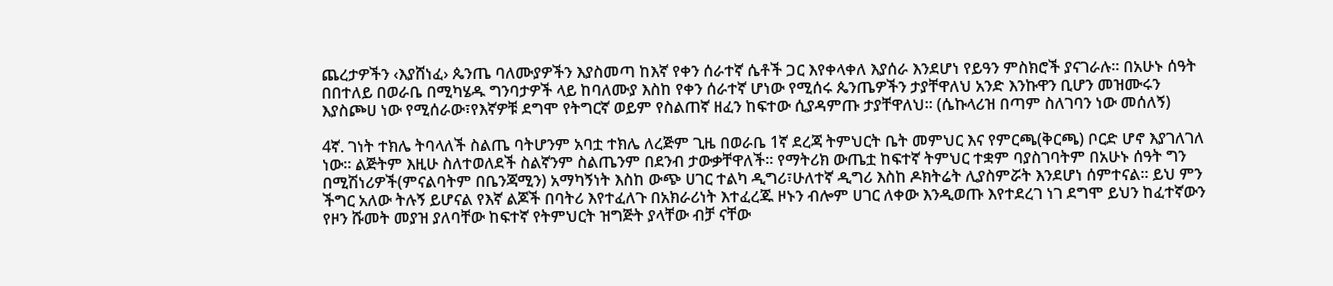ጨረታዎችን ‹እያሸነፈ› ጴንጤ ባለሙያዎችን እያስመጣ ከእኛ የቀን ሰራተኛ ሴቶች ጋር እየቀላቀለ እያሰራ እንደሆነ የይዓን ምስክሮች ያናገራሉ። በአሁኑ ሰዓት በበተለይ በወራቤ በሚካሄዱ ግንባታዎች ላይ ከባለሙያ እስከ የቀን ሰራተኛ ሆነው የሚሰሩ ጴንጤዎችን ታያቸዋለህ አንድ እንኩዋን ቢሆን መዝሙሩን እያስጮሀ ነው የሚሰራው፣የእኛዎቹ ደግሞ የትግርኛ ወይም የስልጠኛ ዘፈን ከፍተው ሲያዳምጡ ታያቸዋለህ፡፡ (ሴኩላሪዝ በጣም ስለገባን ነው መሰለኝ)

4ኛ. ገነት ተክሌ ትባላለች ስልጤ ባትሆንም አባቷ ተክሌ ለረጅም ጊዜ በወራቤ 1ኛ ደረጃ ትምህርት ቤት መምህር እና የምርጫ(ቅርጫ) ቦርድ ሆኖ እያገለገለ ነው። ልጅትም እዚሁ ስለተወለደች ስልኛንም ስልጤንም በደንብ ታውቃቸዋለች፡፡ የማትሪክ ውጤቷ ከፍተኛ ትምህር ተቋም ባያስገባትም በአሁኑ ሰዓት ግን በሚሽነሪዎች(ምናልባትም በቤንጃሚን) አማካኝነት እስከ ውጭ ሀገር ተልካ ዲግሪ፣ሁለተኛ ዲግሪ እስከ ዶክትሬት ሊያስምሯት እንደሆነ ሰምተናል። ይህ ምን ችግር አለው ትሉኝ ይሆናል የእኛ ልጆች በባትሪ እየተፈለጉ በአክራሪነት እተፈረጁ ዞኑን ብሎም ሀገር ለቀው እንዲወጡ እየተደረገ ነገ ደግሞ ይህን ከፈተኛውን የዞን ሹመት መያዝ ያለባቸው ከፍተኛ የትምህርት ዝግጅት ያላቸው ብቻ ናቸው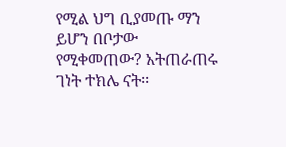የሚል ህግ ቢያመጡ ማን ይሆን በቦታው የሚቀመጠው? አትጠራጠሩ ገነት ተክሌ ናት፡፡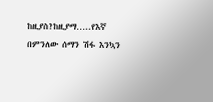ከዚያስ?ከዚያማ…..የእኛ በምንለው ሰማን ሽፋ እንኳን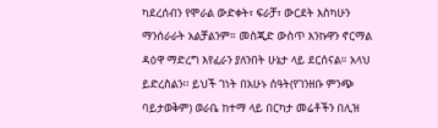ካደረሰብን የሞራል ውድቀት፣ ፍራቻ፣ ውርደት እስካሁን ማንሰራራት አልቻልንም። መስጂድ ውስጥ እንኩዋን ኖርማል ዳዕዋ ማድረግ እየፈራን ያለንበት ሁኔታ ላይ ደርሰናል። አላህ ይድረስልን፡፡ ይህች ገነት በአሁኑ ሰዓት(የገንዘቡ ምንጭ ባይታወቅም) ወራቤ ከተማ ላይ በርካታ መሬቶችን በሊዝ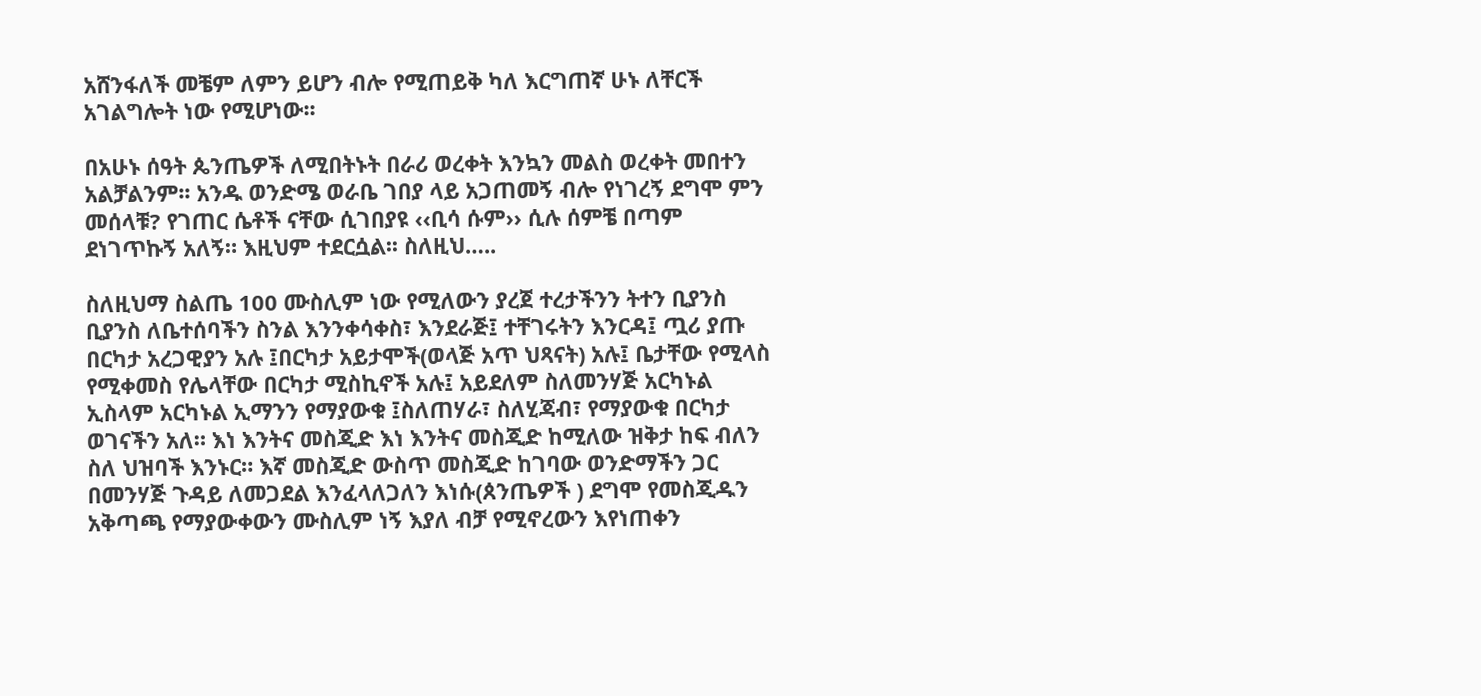አሸንፋለች መቼም ለምን ይሆን ብሎ የሚጠይቅ ካለ እርግጠኛ ሁኑ ለቸርች አገልግሎት ነው የሚሆነው፡፡

በአሁኑ ሰዓት ጴንጤዎች ለሚበትኑት በራሪ ወረቀት እንኳን መልስ ወረቀት መበተን አልቻልንም፡፡ አንዱ ወንድሜ ወራቤ ገበያ ላይ አጋጠመኝ ብሎ የነገረኝ ደግሞ ምን መሰላቹ? የገጠር ሴቶች ናቸው ሲገበያዩ ‹‹ቢሳ ሱም›› ሲሉ ሰምቼ በጣም ደነገጥኩኝ አለኝ። እዚህም ተደርሷል፡፡ ስለዚህ…..

ስለዚህማ ስልጤ 100 ሙስሊም ነው የሚለውን ያረጀ ተረታችንን ትተን ቢያንስ ቢያንስ ለቤተሰባችን ስንል እንንቀሳቀስ፣ እንደራጅ፤ ተቸገሩትን እንርዳ፤ ጧሪ ያጡ በርካታ አረጋዊያን አሉ ፤በርካታ አይታሞች(ወላጅ አጥ ህጻናት) አሉ፤ ቤታቸው የሚላስ የሚቀመስ የሌላቸው በርካታ ሚስኪኖች አሉ፤ አይደለም ስለመንሃጅ አርካኑል ኢስላም አርካኑል ኢማንን የማያውቁ ፤ስለጠሃራ፣ ስለሂጃብ፣ የማያውቁ በርካታ ወገናችን አለ። እነ እንትና መስጂድ እነ እንትና መስጂድ ከሚለው ዝቅታ ከፍ ብለን ስለ ህዝባች እንኑር። እኛ መስጂድ ውስጥ መስጂድ ከገባው ወንድማችን ጋር በመንሃጅ ጉዳይ ለመጋደል እንፈላለጋለን እነሱ(ጰንጤዎች ) ደግሞ የመስጂዱን አቅጣጫ የማያውቀውን ሙስሊም ነኝ እያለ ብቻ የሚኖረውን እየነጠቀን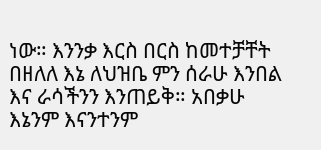ነው። እንንቃ እርስ በርስ ከመተቻቸት በዘለለ እኔ ለህዝቤ ምን ሰራሁ እንበል እና ራሳችንን እንጠይቅ። አበቃሁ እኔንም እናንተንም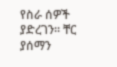የስራ ሰዎች ያድረገን። ቸር ያሰማን